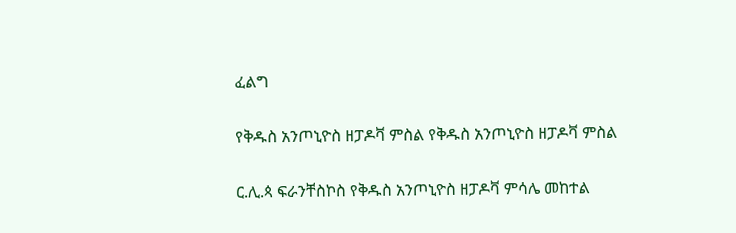ፈልግ

የቅዱስ አንጦኒዮስ ዘፓዶቫ ምስል የቅዱስ አንጦኒዮስ ዘፓዶቫ ምስል

ር.ሊ.ጳ ፍራንቸስኮስ የቅዱስ አንጦኒዮስ ዘፓዶቫ ምሳሌ መከተል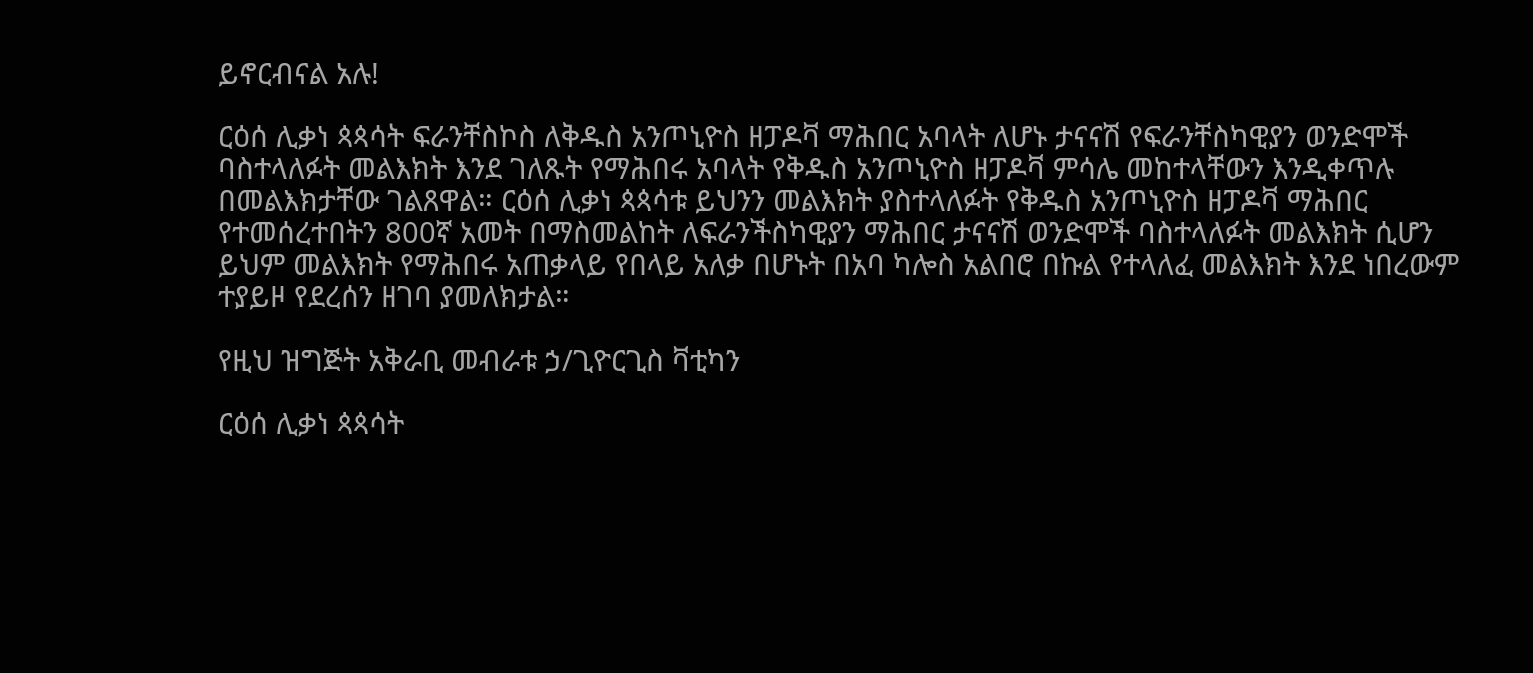ይኖርብናል አሉ!

ርዕሰ ሊቃነ ጳጳሳት ፍራንቸስኮስ ለቅዱስ አንጦኒዮስ ዘፓዶቫ ማሕበር አባላት ለሆኑ ታናናሽ የፍራንቸስካዊያን ወንድሞች ባስተላለፉት መልእክት እንደ ገለጹት የማሕበሩ አባላት የቅዱስ አንጦኒዮስ ዘፓዶቫ ምሳሌ መከተላቸውን እንዲቀጥሉ በመልእክታቸው ገልጸዋል። ርዕሰ ሊቃነ ጳጳሳቱ ይህንን መልእክት ያስተላለፉት የቅዱስ አንጦኒዮስ ዘፓዶቫ ማሕበር የተመሰረተበትን 800ኛ አመት በማስመልከት ለፍራንችስካዊያን ማሕበር ታናናሽ ወንድሞች ባስተላለፉት መልእክት ሲሆን ይህም መልእክት የማሕበሩ አጠቃላይ የበላይ አለቃ በሆኑት በአባ ካሎስ አልበሮ በኩል የተላለፈ መልእክት እንደ ነበረውም ተያይዞ የደረሰን ዘገባ ያመለክታል።

የዚህ ዝግጅት አቅራቢ መብራቱ ኃ/ጊዮርጊስ ቫቲካን

ርዕሰ ሊቃነ ጳጳሳት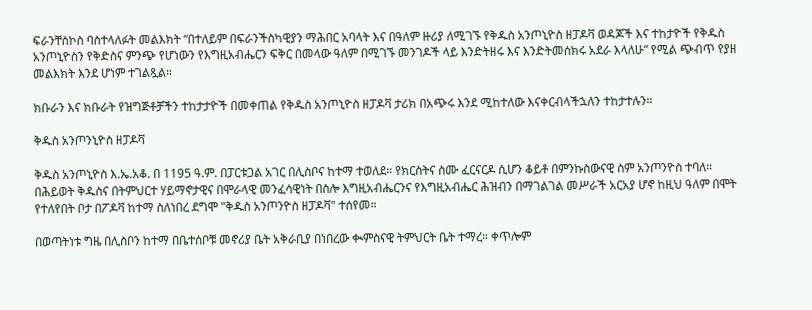ፍራንቸስኮስ ባስተላለፉት መልእክት “በተለይም በፍራንችስካዊያን ማሕበር አባላት እና በዓለም ዙሪያ ለሚገኙ የቅዱስ አንጦኒዮስ ዘፓዶቫ ወዳጆች እና ተከታዮች የቅዱስ አንጦኒዮስን የቅድስና ምንጭ የሆነውን የእግዚአብሔርን ፍቅር በመላው ዓለም በሚገኙ መንገዶች ላይ እንድትዘሩ እና እንድትመሰክሩ አደራ እላለሁ” የሚል ጭብጥ የያዘ መልእክት እንደ ሆነም ተገልጿል።

ክቡራን እና ክቡራት የዝግጅቶቻችን ተከታታዮች በመቀጠል የቅዱስ አንጦኒዮስ ዘፓዶቫ ታሪክ በአጭሩ እንደ ሚከተለው እናቀርብላችኋለን ተከታተሉን።

ቅዱስ አንጦንኒዮስ ዘፓዶቫ

ቅዱስ አንጦኒዮስ እ.ኤ.አቆ. በ 1195 ዓ.ም. በፓርቱጋል አገር በሊስቦና ከተማ ተወለደ። የክርስትና ስሙ ፈርናርዶ ሲሆን ቆይቶ በምንኩስውናዊ ስም አንጦንዮስ ተባለ። በሕይወት ቅዱስና በትምህርተ ሃይማኖታዊና በሞራላዊ መንፈሳዊነት በስሎ እግዚአብሔርንና የእግዚአብሔር ሕዝብን በማገልገል መሥራች አርአያ ሆኖ ከዚህ ዓለም በሞት የተለየበት ቦታ በፖዶቫ ከተማ ስለነበረ ደግሞ "ቅዱስ አንጦንዮስ ዘፓዶቫ" ተሰየመ።

በወጣትነቱ ግዜ በሊስቦን ከተማ በቤተሰቦቹ መኖሪያ ቤት አቅራቢያ በነበረው ቊምስናዊ ትምህርት ቤት ተማረ። ቀጥሎም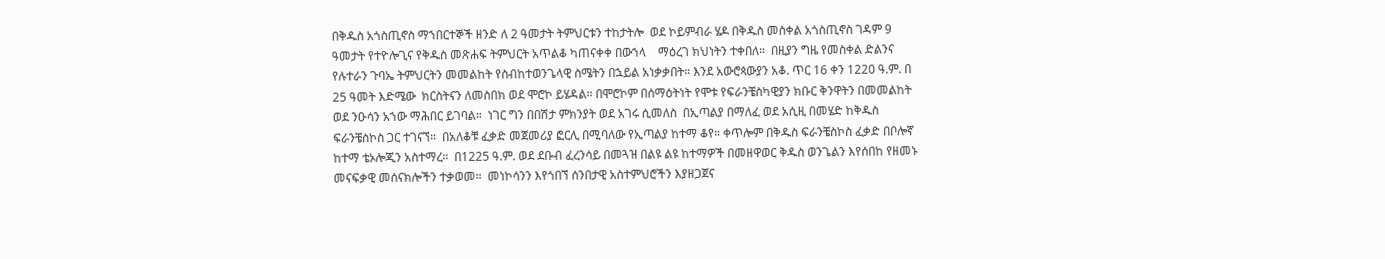በቅዱስ አጎስጢኖስ ማኀበርተኞች ዘንድ ለ 2 ዓመታት ትምህርቱን ተከታትሎ  ወደ ኮይምብራ ሄዶ በቅዱስ መስቀል አጎስጢኖስ ገዳም 9 ዓመታት የተዮሎጊና የቅዱስ መጽሐፍ ትምህርት አጥልቆ ካጠናቀቀ በውኀላ    ማዕረገ ክህነትን ተቀበለ።  በዚያን ግዜ የመስቀል ድልንና የሉተራን ጉባኤ ትምህርትን መመልከት የስብከተወንጌላዊ ስሜትን በኋይል አነቃቃበት። እንደ አውሮጳውያን አቆ. ጥር 16 ቀን 1220 ዓ.ም. በ 25 ዓመት እድሜው  ክርስትናን ለመስበክ ወደ ሞሮኮ ይሄዳል። በሞሮኮም በሰማዕትነት የሞቱ የፍራንቼስካዊያን ክቡር ቅንዋትን በመመልከት ወደ ንዑሳን አኀው ማሕበር ይገባል።  ነገር ግን በበሽታ ምክንያት ወደ አገሩ ሲመለስ  በኢጣልያ በማለፈ ወደ አሲዚ በመሄድ ከቅዱስ ፍራንቼስኮስ ጋር ተገናኘ።  በአለቆቹ ፈቃድ መጀመሪያ ፎርሊ በሚባለው የኢጣልያ ከተማ ቆየ። ቀጥሎም በቅዱስ ፍራንቼስኮስ ፈቃድ በቦሎኛ ከተማ ቴኦሎጂን አስተማረ።  በ1225 ዓ.ም. ወደ ደቡብ ፈረንሳይ በመጓዝ በልዩ ልዩ ከተማዎች በመዘዋወር ቅዱስ ወንጌልን እየሰበከ የዘመኑ መናፍቃዊ መሰናክሎችን ተቃወመ።  መነኮሳንን እየጎበኘ ሰንበታዊ አስተምህሮችን እያዘጋጀና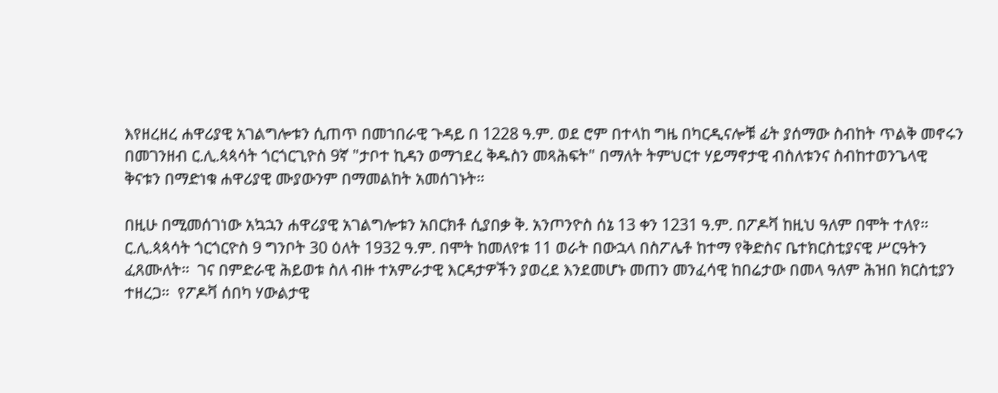እየዘረዘረ ሐዋሪያዊ አገልግሎቱን ሲጠጥ በመኀበራዊ ጉዳይ በ 1228 ዓ.ም. ወደ ሮም በተላከ ግዜ በካርዲናሎቹ ፊት ያሰማው ስብከት ጥልቅ መኖሩን በመገንዘብ ር.ሊ.ጳጳሳት ጎርጎርጊዮስ 9ኛ "ታቦተ ኪዳን ወማኀደረ ቅዱስን መጻሕፍት" በማለት ትምህርተ ሃይማኖታዊ ብስለቱንና ስብከተወንጌላዊ ቅናቱን በማድነቁ ሐዋሪያዊ ሙያውንም በማመልከት አመሰገኑት።

በዚሁ በሚመሰገነው አኳኋን ሐዋሪያዊ አገልግሎቱን አበርክቶ ሲያበቃ ቅ. አንጦንዮስ ሰኔ 13 ቀን 1231 ዓ.ም. በፖዶቫ ከዚህ ዓለም በሞት ተለየ።  ር.ሊ.ጳጳሳት ጎርጎርዮስ 9 ግንቦት 30 ዕለት 1932 ዓ.ም. በሞት ከመለየቱ 11 ወራት በውኋላ በስፖሌቶ ከተማ የቅድስና ቤተክርስቲያናዊ ሥርዓትን ፈጸሙለት።  ገና በምድራዊ ሕይወቱ ስለ ብዙ ተአምራታዊ እርዳታዎችን ያወረደ እንደመሆኑ መጠን መንፈሳዊ ከበሬታው በመላ ዓለም ሕዝበ ክርስቲያን ተዘረጋ።  የፖዶቫ ሰበካ ሃውልታዊ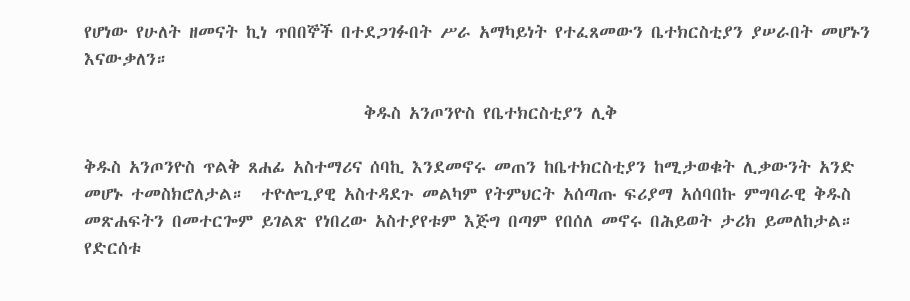የሆነው የሁለት ዘመናት ኪነ ጥበበኞች በተደጋገፉበት ሥራ አማካይነት የተፈጸመውን ቤተክርስቲያን ያሠራበት መሆኑን እናውቃለን።

                                   ቅዱስ አንጦንዮስ የቤተክርስቲያን ሊቅ

ቅዱስ አንጦንዮስ ጥልቅ ጸሐፊ አስተማሪና ሰባኪ እንደመኖሩ መጠን ከቤተክርስቲያን ከሚታወቁት ሊቃውንት አንድ መሆኑ ተመስክሮለታል።  ተዮሎጊያዊ አስተዳደጉ መልካም የትምህርት አሰጣጡ ፍሪያማ አሰባበኩ ምግባራዊ ቅዱስ መጽሐፍትን በመተርጐም ይገልጽ የነበረው አስተያየቱም እጅግ በጣም የበሰለ መኖሩ በሕይወት ታሪክ ይመለከታል።  የድርሰቱ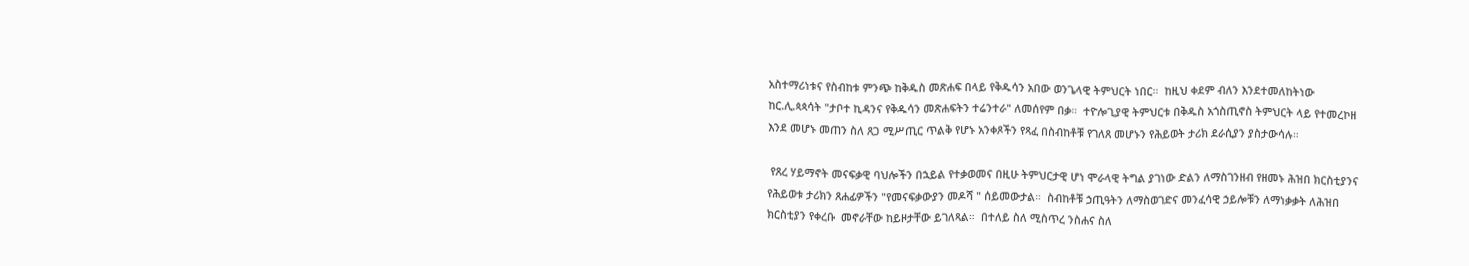አስተማሪነቱና የስብከቱ ምንጭ ከቅዱስ መጽሐፍ በላይ የቅዱሳን አበው ወንጌላዊ ትምህርት ነበር።  ከዚህ ቀደም ብለን እንደተመለከትነው  ከር.ሊ.ጳጳሳት "ታቦተ ኪዳንና የቅዱሳን መጽሐፍትን ተሬንተራ" ለመሰየም በቃ።  ተዮሎጊያዊ ትምህርቱ በቅዱስ አጎስጢኖስ ትምህርት ላይ የተመረኮዘ እንደ መሆኑ መጠን ስለ ጸጋ ሚሥጢር ጥልቅ የሆኑ አንቀጾችን የጻፈ በስብከቶቹ የገለጸ መሆኑን የሕይወት ታሪክ ደራሲያን ያስታውሳሉ።

 የጸረ ሃይማኖት መናፍቃዊ ባህሎችን በኋይል የተቃወመና በዚሁ ትምህርታዊ ሆነ ሞራላዊ ትግል ያገነው ድልን ለማስገንዘብ የዘመኑ ሕዝበ ክርስቲያንና የሕይወቱ ታሪክን ጸሐፊዎችን "የመናፍቃውያን መዶሻ " ሰይመውታል።  ስብከቶቹ ኃጢዓትን ለማስወገድና መንፈሳዊ ኃይሎቹን ለማነቃቃት ለሕዝበ ክርስቲያን የቀረቡ  መኖራቸው ከይዞታቸው ይገለጻል።  በተለይ ስለ ሚስጥረ ንስሐና ስለ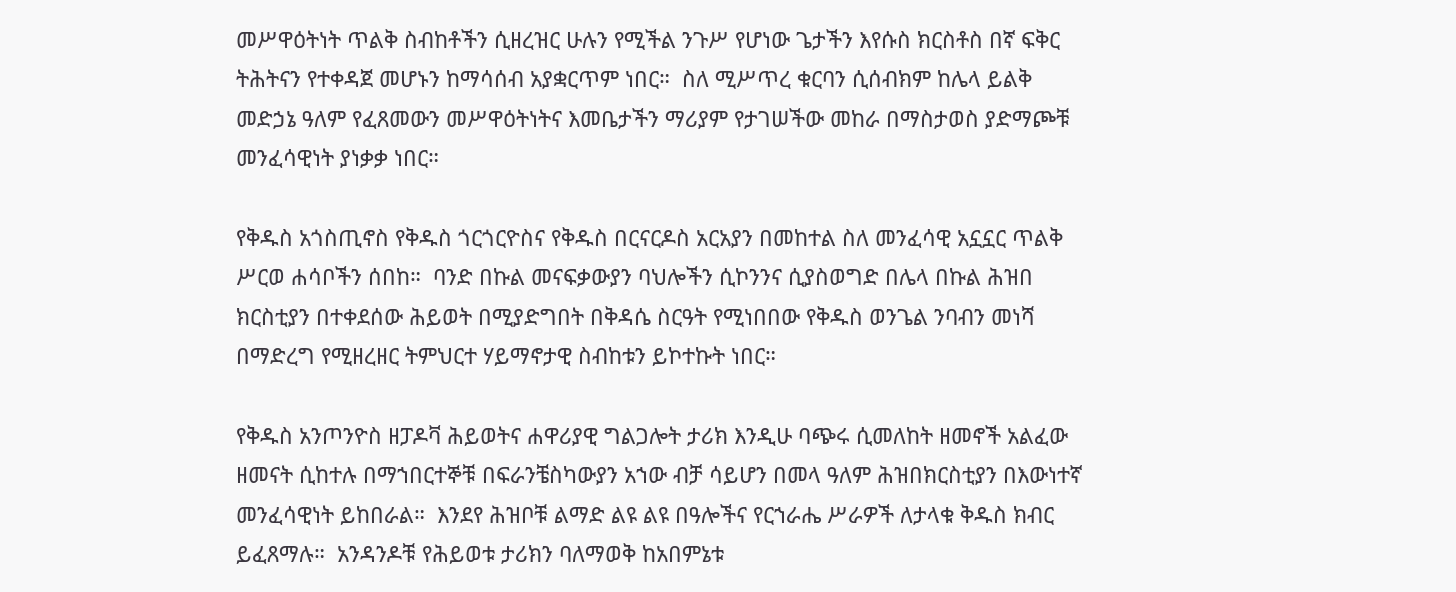መሥዋዕትነት ጥልቅ ስብከቶችን ሲዘረዝር ሁሉን የሚችል ንጉሥ የሆነው ጌታችን እየሱስ ክርስቶስ በኛ ፍቅር ትሕትናን የተቀዳጀ መሆኑን ከማሳሰብ አያቋርጥም ነበር።  ስለ ሚሥጥረ ቁርባን ሲሰብክም ከሌላ ይልቅ መድኃኔ ዓለም የፈጸመውን መሥዋዕትነትና እመቤታችን ማሪያም የታገሠችው መከራ በማስታወስ ያድማጮቹ መንፈሳዊነት ያነቃቃ ነበር።

የቅዱስ አጎስጢኖስ የቅዱስ ጎርጎርዮስና የቅዱስ በርናርዶስ አርአያን በመከተል ስለ መንፈሳዊ አኗኗር ጥልቅ ሥርወ ሐሳቦችን ሰበከ።  ባንድ በኩል መናፍቃውያን ባህሎችን ሲኮንንና ሲያስወግድ በሌላ በኩል ሕዝበ ክርስቲያን በተቀደሰው ሕይወት በሚያድግበት በቅዳሴ ስርዓት የሚነበበው የቅዱስ ወንጌል ንባብን መነሻ በማድረግ የሚዘረዘር ትምህርተ ሃይማኖታዊ ስብከቱን ይኮተኩት ነበር።

የቅዱስ አንጦንዮስ ዘፓዶቫ ሕይወትና ሐዋሪያዊ ግልጋሎት ታሪክ እንዲሁ ባጭሩ ሲመለከት ዘመኖች አልፈው ዘመናት ሲከተሉ በማኀበርተኞቹ በፍራንቼስካውያን አኀው ብቻ ሳይሆን በመላ ዓለም ሕዝበክርስቲያን በእውነተኛ መንፈሳዊነት ይከበራል።  እንደየ ሕዝቦቹ ልማድ ልዩ ልዩ በዓሎችና የርኀራሔ ሥራዎች ለታላቁ ቅዱስ ክብር ይፈጸማሉ።  አንዳንዶቹ የሕይወቱ ታሪክን ባለማወቅ ከአበምኔቱ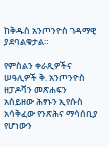ከቅዱስ አንጦንዮስ ገዳማዊ ያደባልቁታል።

የምስልን ቀራጺዎችና ሠዓሊዎች ቅ. አንጦንዮስ ዘፓዶቫን መጽሐፍን አስይዘው ሕፃኑን ኢየሱስ አሳቅፈው የንጽሕና ማሳሰቢያ የሆነውን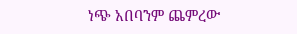ነጭ አበባንም ጨምረው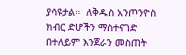ያሳዩታል።  ለቅዱስ አንጦንዮስ ክብር ድሆችን ማስተናገድ በተለይም እንጀራን መስጠት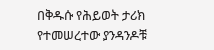በቅዱሱ የሕይወት ታሪክ የተመሠረተው ያንዳንዶቹ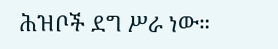ሕዝቦች ደግ ሥራ ነው።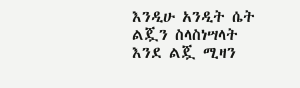እንዲሁ አንዲት ሴት ልጇን ስላስነሣላት እንደ ልጇ ሚዛን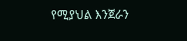የሚያህል እንጀራን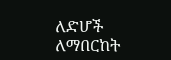ለድሆች ለማበርከት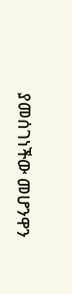ያመሰገነችው መሆንዋን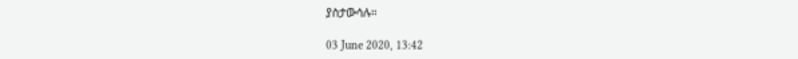ያስታውሳሉ።

03 June 2020, 13:42